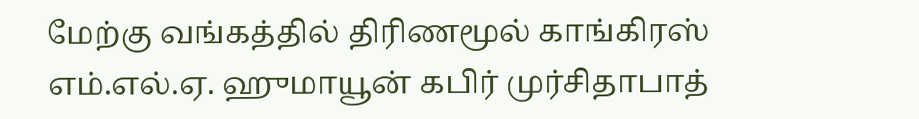மேற்கு வங்கத்தில் திரிணமூல் காங்கிரஸ் எம்.எல்.ஏ. ஹுமாயூன் கபிர் முர்சிதாபாத்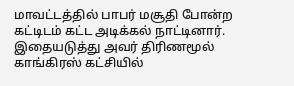மாவட்டத்தில் பாபர் மசூதி போன்ற கட்டிடம் கட்ட அடிக்கல் நாட்டினார். இதையடுத்து அவர் திரிணமூல் காங்கிரஸ் கட்சியில்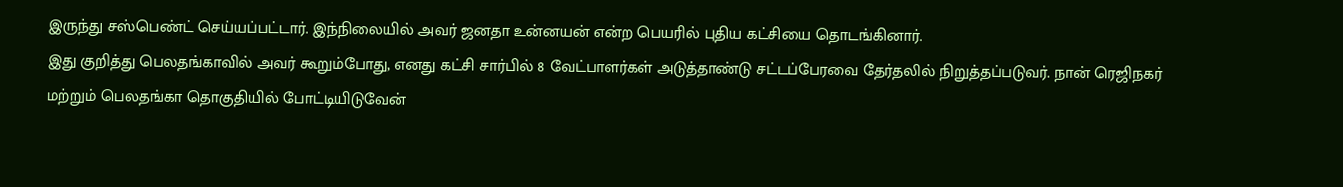இருந்து சஸ்பெண்ட் செய்யப்பட்டார். இந்நிலையில் அவர் ஜனதா உன்னயன் என்ற பெயரில் புதிய கட்சியை தொடங்கினார்.
இது குறித்து பெலதங்காவில் அவர் கூறும்போது, எனது கட்சி சார்பில் 8 வேட்பாளர்கள் அடுத்தாண்டு சட்டப்பேரவை தேர்தலில் நிறுத்தப்படுவர். நான் ரெஜிநகர் மற்றும் பெலதங்கா தொகுதியில் போட்டியிடுவேன்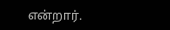என்றார்.